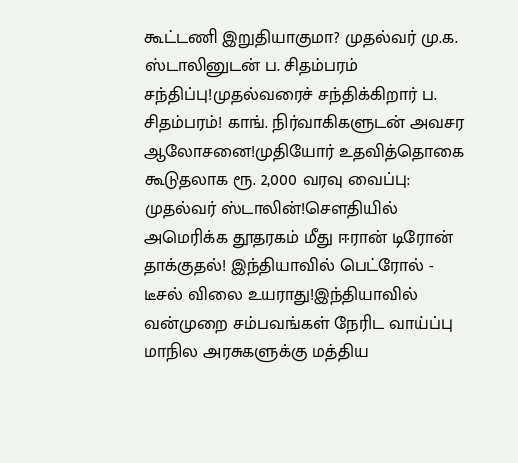கூட்டணி இறுதியாகுமா? முதல்வர் மு.க. ஸ்டாலினுடன் ப. சிதம்பரம் சந்திப்பு!முதல்வரைச் சந்திக்கிறார் ப. சிதம்பரம்! காங். நிர்வாகிகளுடன் அவசர ஆலோசனை!முதியோர் உதவித்தொகை கூடுதலாக ரூ. 2,000 வரவு வைப்பு: முதல்வர் ஸ்டாலின்!சௌதியில் அமெரிக்க தூதரகம் மீது ஈரான் டிரோன் தாக்குதல்! இந்தியாவில் பெட்ரோல் - டீசல் விலை உயராது!இந்தியாவில் வன்முறை சம்பவங்கள் நேரிட வாய்ப்பு மாநில அரசுகளுக்கு மத்திய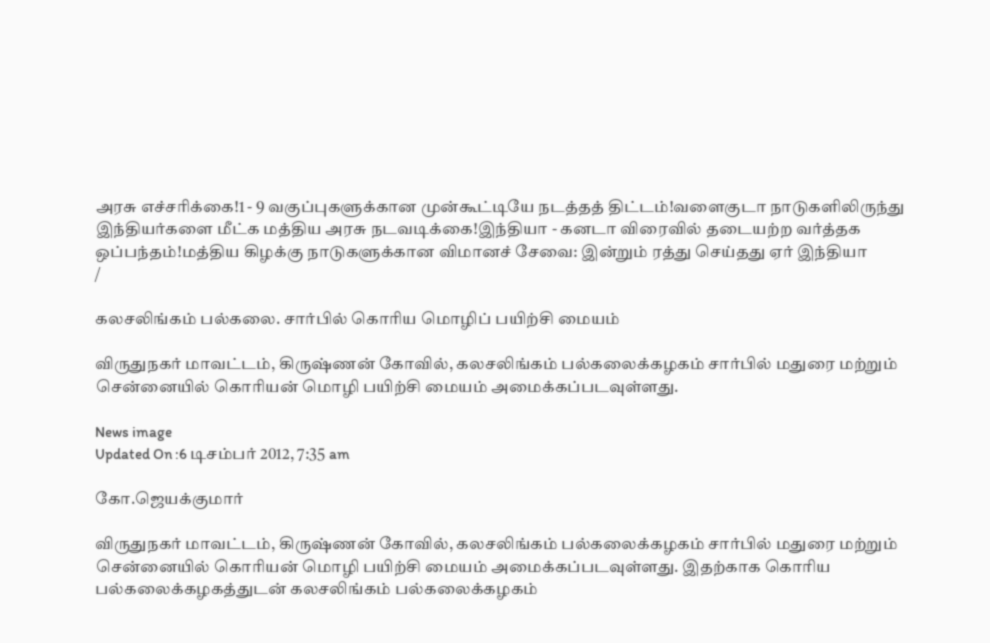அரசு எச்சரிக்கை!1 - 9 வகுப்புகளுக்கான முன்கூட்டியே நடத்தத் திட்டம்!வளைகுடா நாடுகளிலிருந்து இந்தியர்களை மீட்க மத்திய அரசு நடவடிக்கை!இந்தியா - கனடா விரைவில் தடையற்ற வர்த்தக ஒப்பந்தம்!மத்திய கிழக்கு நாடுகளுக்கான விமானச் சேவை: இன்றும் ரத்து செய்தது ஏர் இந்தியா
/

கலசலிங்கம் பல்கலை. சார்பில் கொரிய மொழிப் பயிற்சி மையம்

விருதுநகர் மாவட்டம், கிருஷ்ணன் கோவில், கலசலிங்கம் பல்கலைக்கழகம் சார்பில் மதுரை மற்றும் சென்னையில் கொரியன் மொழி பயிற்சி மையம் அமைக்கப்படவுள்ளது.

News image
Updated On :6 டிசம்பர் 2012, 7:35 am

கோ.ஜெயக்குமார்

விருதுநகர் மாவட்டம், கிருஷ்ணன் கோவில், கலசலிங்கம் பல்கலைக்கழகம் சார்பில் மதுரை மற்றும் சென்னையில் கொரியன் மொழி பயிற்சி மையம் அமைக்கப்படவுள்ளது. இதற்காக கொரிய பல்கலைக்கழகத்துடன் கலசலிங்கம் பல்கலைக்கழகம்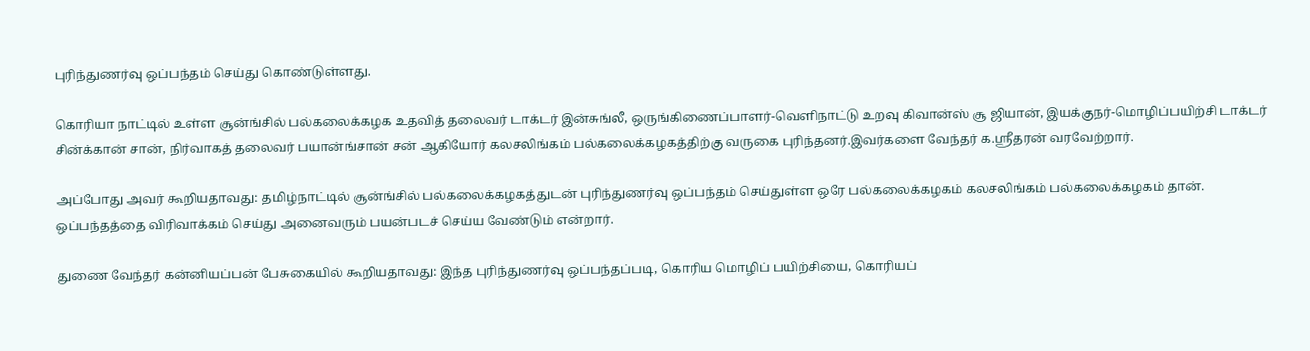புரிந்துணர்வு ஒப்பந்தம் செய்து கொண்டுள்ளது.

கொரியா நாட்டில் உள்ள சூன்ங்சில் பல்கலைக்கழக உதவித் தலைவர் டாக்டர் இன்சுங்லீ, ஒருங்கிணைப்பாளர்-வெளிநாட்டு உறவு கிவான்ஸ் சூ ஜியான், இயக்குநர்-மொழிப்பயிற்சி டாக்டர் சின்க்கான் சான், நிர்வாகத் தலைவர் பயான்ங்சான் சன் ஆகியோர் கலசலிங்கம் பல்கலைக்கழகத்திற்கு வருகை புரிந்தனர்.இவர்களை வேந்தர் க.ஸ்ரீதரன் வரவேற்றார்.

அப்போது அவர் கூறியதாவது: தமிழ்நாட்டில் சூன்ங்சில் பல்கலைக்கழகத்துடன் புரிந்துணர்வு ஒப்பந்தம் செய்துள்ள ஒரே பல்கலைக்கழகம் கலசலிங்கம் பல்கலைக்கழகம் தான். ஒப்பந்தத்தை விரிவாக்கம் செய்து அனைவரும் பயன்படச் செய்ய வேண்டும் என்றார்.

துணை வேந்தர் கன்னியப்பன் பேசுகையில் கூறியதாவது: இந்த புரிந்துணர்வு ஒப்பந்தப்படி, கொரிய மொழிப் பயிற்சியை, கொரியப்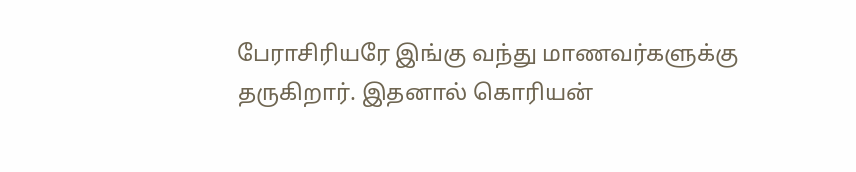பேராசிரியரே இங்கு வந்து மாணவர்களுக்கு தருகிறார். இதனால் கொரியன்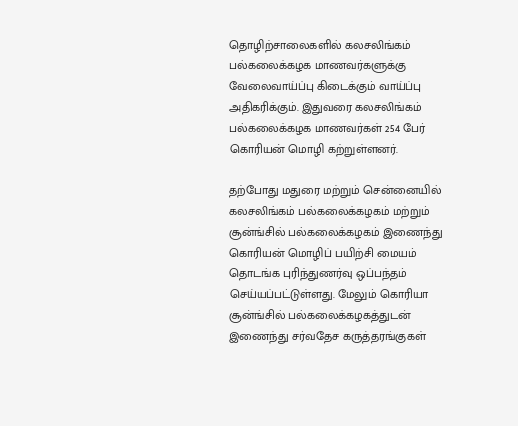தொழிற்சாலைகளில் கலசலிங்கம் பல்கலைக்கழக மாணவர்களுக்கு வேலைவாய்ப்பு கிடைக்கும் வாய்ப்பு அதிகரிக்கும். இதுவரை கலசலிங்கம் பல்கலைக்கழக மாணவர்கள் 254 பேர் கொரியன் மொழி கற்றுள்ளனர்.

தற்போது மதுரை மற்றும் சென்னையில் கலசலிங்கம் பல்கலைக்கழகம் மற்றும் சூன்ங்சில் பல்கலைக்கழகம் இணைந்து கொரியன் மொழிப் பயிற்சி மையம் தொடங்க புரிந்துணர்வு ஒப்பந்தம் செய்யப்பட்டுள்ளது. மேலும் கொரியா சூன்ங்சில் பல்கலைக்கழகத்துடன் இணைந்து சர்வதேச கருத்தரங்குகள்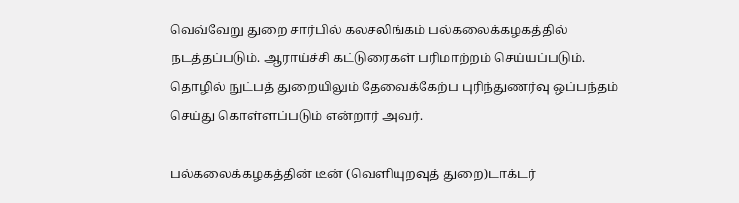வெவ்வேறு துறை சார்பில் கலசலிங்கம் பல்கலைக்கழகத்தில் நடத்தப்படும். ஆராய்ச்சி கட்டுரைகள் பரிமாற்றம் செய்யப்படும். தொழில் நுட்பத் துறையிலும் தேவைக்கேற்ப புரிந்துணர்வு ஒப்பந்தம் செய்து கொள்ளப்படும் என்றார் அவர்.

பல்கலைக்கழகத்தின் டீன் (வெளியுறவுத் துறை)டாக்டர்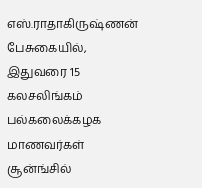எஸ்.ராதாகிருஷ்ணன் பேசுகையில், இதுவரை 15 கலசலிங்கம் பல்கலைக்கழக மாணவர்கள் சூன்ங்சில்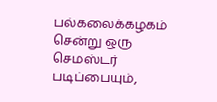பல்கலைக்கழகம் சென்று ஒரு செமஸ்டர் படிப்பையும்,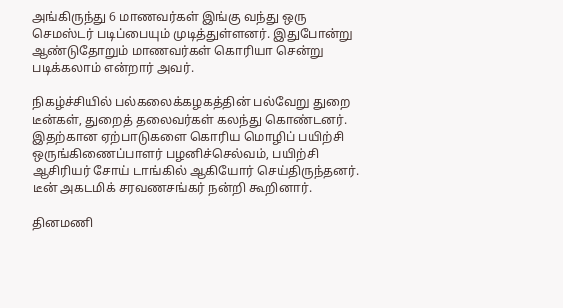அங்கிருந்து 6 மாணவர்கள் இங்கு வந்து ஒரு செமஸ்டர் படிப்பையும் முடித்துள்ளனர். இதுபோன்று ஆண்டுதோறும் மாணவர்கள் கொரியா சென்று படிக்கலாம் என்றார் அவர்.

நிகழ்ச்சியில் பல்கலைக்கழகத்தின் பல்வேறு துறை டீன்கள், துறைத் தலைவர்கள் கலந்து கொண்டனர். இதற்கான ஏற்பாடுகளை கொரிய மொழிப் பயிற்சி ஒருங்கிணைப்பாளர் பழனிச்செல்வம், பயிற்சி ஆசிரியர் சோய் டாங்கில் ஆகியோர் செய்திருந்தனர். டீன் அகடமிக் சரவணசங்கர் நன்றி கூறினார்.

தினமணி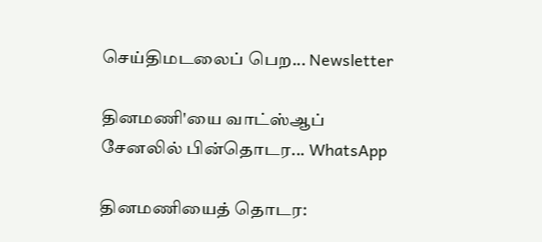செய்திமடலைப் பெற... Newsletter

தினமணி'யை வாட்ஸ்ஆப் சேனலில் பின்தொடர... WhatsApp

தினமணியைத் தொடர: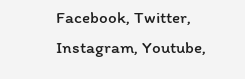Facebook, Twitter, Instagram, Youtube,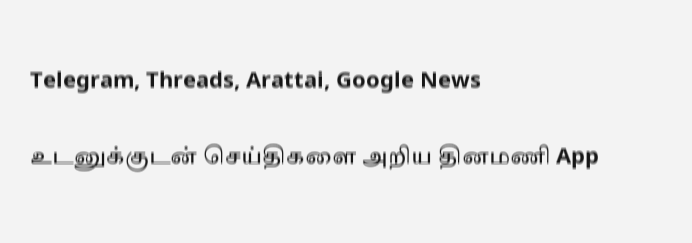Telegram, Threads, Arattai, Google News

உடனுக்குடன் செய்திகளை அறிய தினமணி App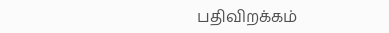பதிவிறக்கம்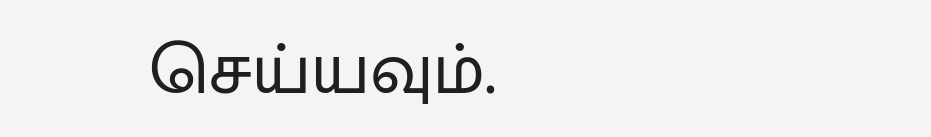செய்யவும்.